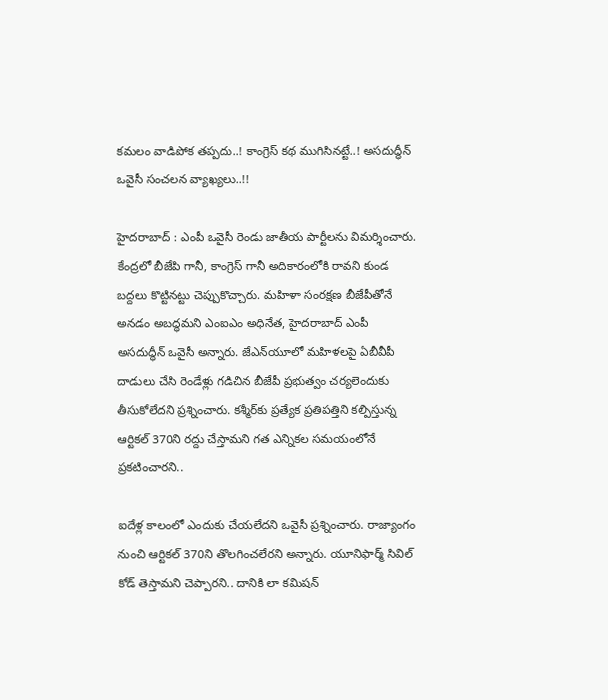కమలం వాడిపోక తప్పదు..! కాంగ్రెస్ కథ ముగిసినట్టే..! అసదుద్ధీన్ ఒవైసీ సంచలన వ్యాఖ్యలు..!!

హైదరాబాద్ : ఎంపీ ఒవైసీ రెండు జాతీయ పార్టీలను విమర్శించారు. కేంద్రలో బీజేపి గానీ, కాంగ్రెస్ గానీ అదికారంలోకి రావని కుండ బద్దలు కొట్టినట్టు చెప్పుకొచ్చారు. మహిళా సంరక్షణ బీజేపీతోనే అనడం అబద్ధమని ఎంఐఎం అధినేత, హైదరాబాద్‌ ఎంపీ అసదుద్ధీన్ ఒవైసీ అన్నారు. జేఎన్‌యూలో మహిళలపై ఏబీవీపీ దాడులు చేసి రెండేళ్లు గడిచిన బీజేపీ ప్రభుత్వం చర్యలెందుకు తీసుకోలేదని ప్రశ్నించారు. కశ్మీర్‌కు ప్రత్యేక ప్రతిపత్తిని కల్పిస్తున్న ఆర్టికల్‌ 370ని రద్దు చేస్తామని గత ఎన్నికల సమయంలోనే ప్రకటించారని..

ఐదేళ్ల కాలంలో ఎందుకు చేయలేదని ఒవైసీ ప్రశ్నించారు. రాజ్యాంగం నుంచి ఆర్టికల్‌ 370ని తొలగించలేరని అన్నారు. యూనిఫార్మ్‌ సివిల్‌ కోడ్ తెస్తామని చెప్పారని.. దానికి లా కమిషన్‌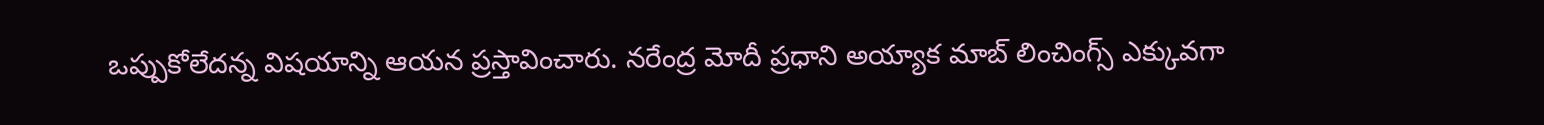ఒప్పుకోలేదన్న విషయాన్ని ఆయన ప్రస్తావించారు. నరేంద్ర మోదీ ప్రధాని అయ్యాక మాబ్‌ లించింగ్స్‌ ఎక్కువగా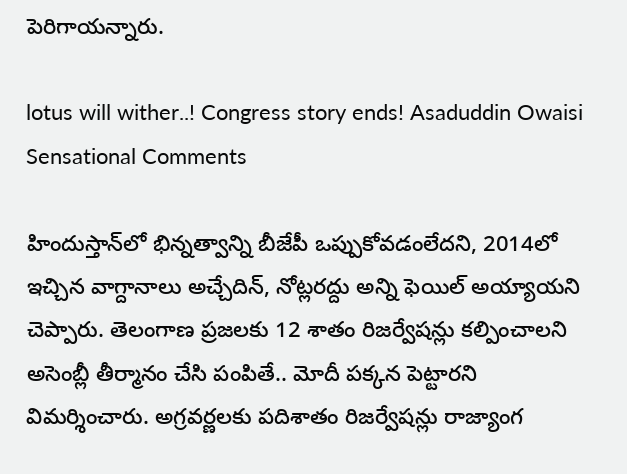పెరిగాయన్నారు.

lotus will wither..! Congress story ends! Asaduddin Owaisi Sensational Comments

హిందుస్తాన్‌లో భిన్నత్వాన్ని బీజేపీ ఒప్పుకోవడంలేదని, 2014లో ఇచ్చిన వాగ్దానాలు అచ్చేదిన్‌, నోట్లరద్దు అన్ని ఫెయిల్‌ అయ్యాయని చెప్పారు. తెలంగాణ ప్రజలకు 12 శాతం రిజర్వేషన్లు కల్పించాలని అసెంబ్లీ తీర్మానం చేసి పంపితే.. మోదీ పక్కన పెట్టారని విమర్శించారు. అగ్రవర్ణలకు పదిశాతం రిజర్వేషన్లు రాజ్యాంగ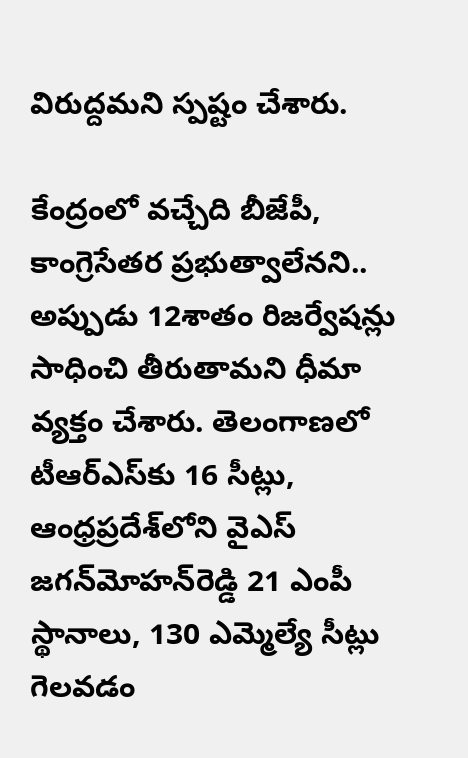విరుద్దమని స్పష్టం చేశారు.

కేంద్రంలో వచ్చేది బీజేపీ, కాంగ్రెసేతర ప్రభుత్వాలేనని.. అప్పుడు 12శాతం రిజర్వేషన్లు సాధించి తీరుతామని ధీమా వ్యక్తం చేశారు. తెలంగాణలో టీఆర్‌ఎస్‌కు 16 సీట్లు, ఆంధ్రప్రదేశ్‌లోని వైఎస్‌ జగన్‌మోహన్‌రెడ్డి 21 ఎంపీ స్థానాలు, 130 ఎమ్మెల్యే సీట్లు గెలవడం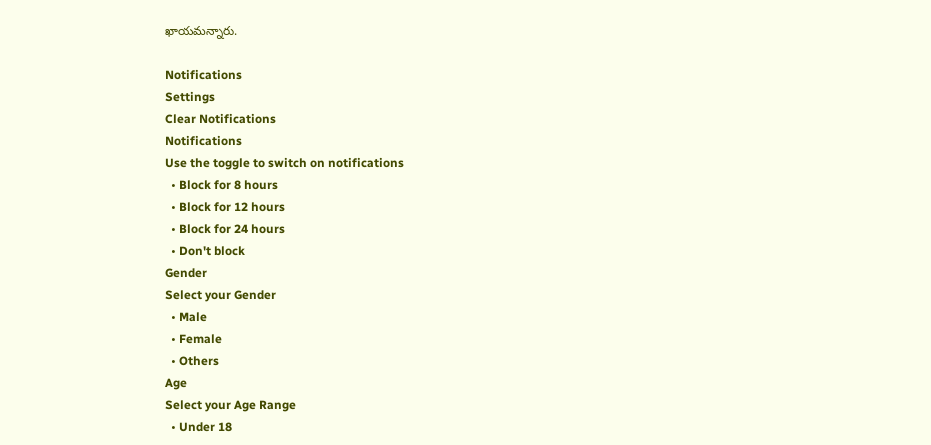ఖాయమన్నారు.

Notifications
Settings
Clear Notifications
Notifications
Use the toggle to switch on notifications
  • Block for 8 hours
  • Block for 12 hours
  • Block for 24 hours
  • Don't block
Gender
Select your Gender
  • Male
  • Female
  • Others
Age
Select your Age Range
  • Under 18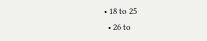• 18 to 25
  • 26 to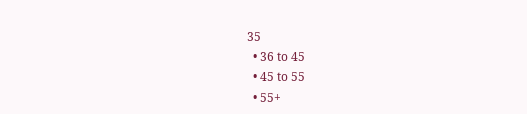35
  • 36 to 45
  • 45 to 55
  • 55+